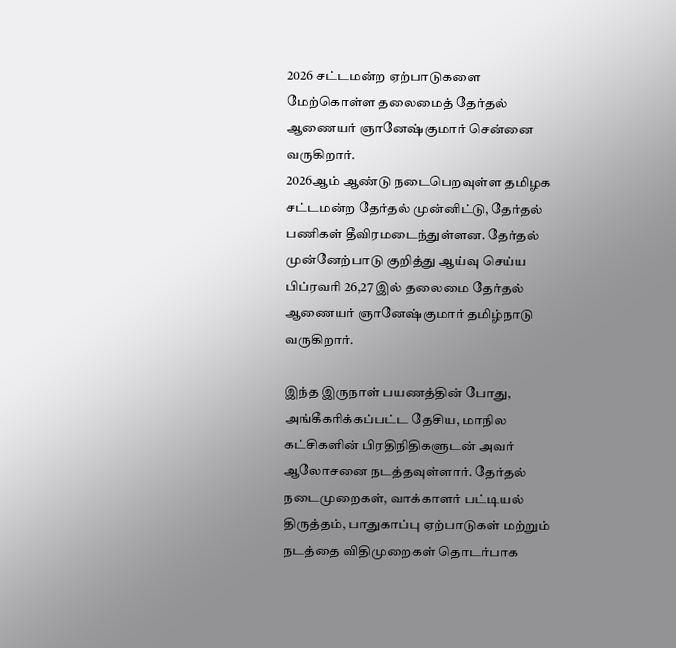2026 சட்டமன்ற ஏற்பாடுகளை மேற்கொள்ள தலைமைத் தேர்தல் ஆணையர் ஞானேஷ்குமார் சென்னை வருகிறார்.
2026ஆம் ஆண்டு நடைபெறவுள்ள தமிழக சட்டமன்ற தேர்தல் முன்னிட்டு, தேர்தல் பணிகள் தீவிரமடைந்துள்ளன. தேர்தல் முன்னேற்பாடு குறித்து ஆய்வு செய்ய பிப்ரவரி 26,27 இல் தலைமை தேர்தல் ஆணையர் ஞானேஷ்குமார் தமிழ்நாடு வருகிறார்.

இந்த இருநாள் பயணத்தின் போது, அங்கீகரிக்கப்பட்ட தேசிய, மாநில கட்சிகளின் பிரதிநிதிகளுடன் அவர் ஆலோசனை நடத்தவுள்ளார். தேர்தல் நடைமுறைகள், வாக்காளர் பட்டியல் திருத்தம், பாதுகாப்பு ஏற்பாடுகள் மற்றும் நடத்தை விதிமுறைகள் தொடர்பாக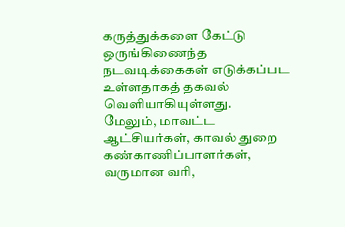கருத்துக்களை கேட்டு ஒருங்கிணைந்த நடவடிக்கைகள் எடுக்கப்பட உள்ளதாகத் தகவல் வெளியாகியுள்ளது.
மேலும், மாவட்ட ஆட்சியர்கள், காவல் துறை கண்காணிப்பாளர்கள், வருமான வரி,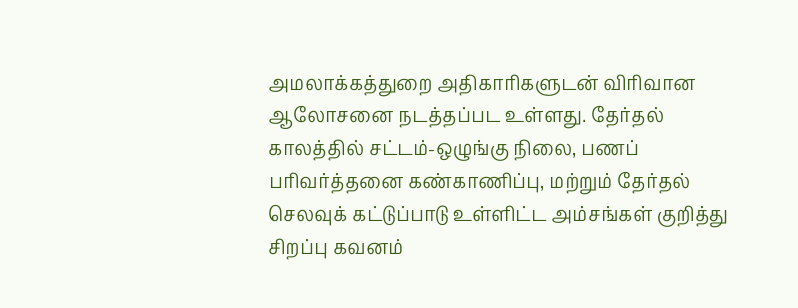அமலாக்கத்துறை அதிகாரிகளுடன் விரிவான ஆலோசனை நடத்தப்பட உள்ளது. தேர்தல் காலத்தில் சட்டம்-ஒழுங்கு நிலை, பணப் பரிவர்த்தனை கண்காணிப்பு, மற்றும் தேர்தல் செலவுக் கட்டுப்பாடு உள்ளிட்ட அம்சங்கள் குறித்து சிறப்பு கவனம்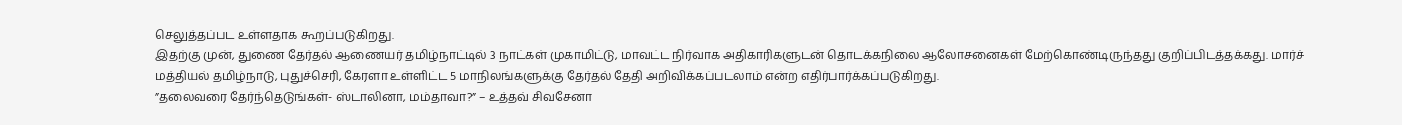செலுத்தப்பட உள்ளதாக கூறப்படுகிறது.
இதற்கு முன், துணை தேர்தல் ஆணையர் தமிழ்நாட்டில் 3 நாட்கள் முகாமிட்டு, மாவட்ட நிர்வாக அதிகாரிகளுடன் தொடக்கநிலை ஆலோசனைகள் மேற்கொண்டிருந்தது குறிப்பிடத்தக்கது. மார்ச் மத்தியல் தமிழ்நாடு, புதுச்செரி, கேரளா உள்ளிட்ட 5 மாநிலங்களுக்கு தேர்தல் தேதி அறிவிக்கப்படலாம் என்ற எதிர்பார்க்கப்படுகிறது.
”தலைவரை தேர்ந்தெடுங்கள்- ஸ்டாலினா, மம்தாவா?” – உத்தவ் சிவசேனா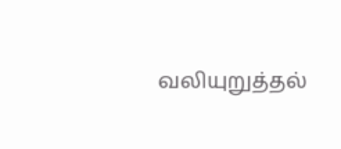வலியுறுத்தல்